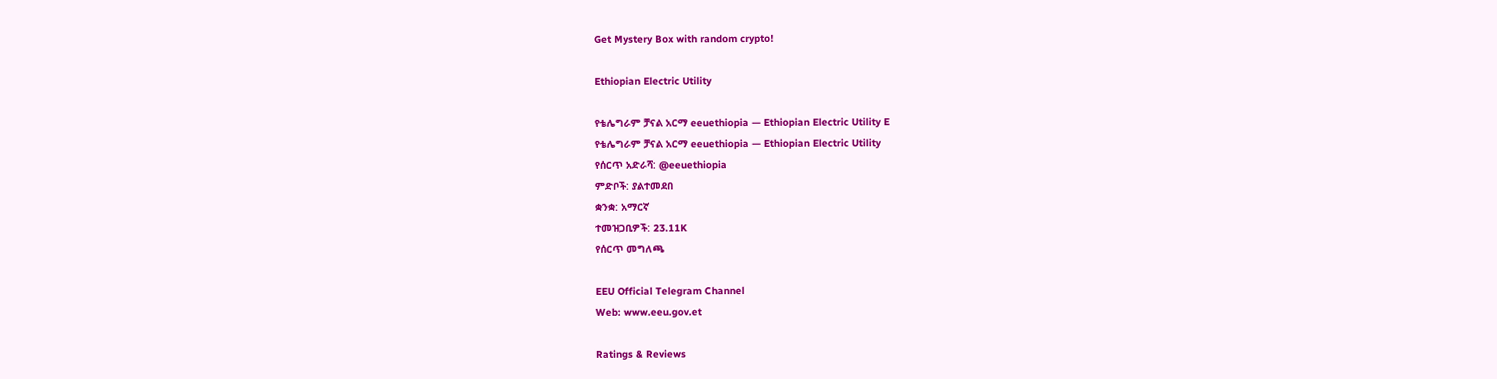Get Mystery Box with random crypto!

Ethiopian Electric Utility

የቴሌግራም ቻናል አርማ eeuethiopia — Ethiopian Electric Utility E
የቴሌግራም ቻናል አርማ eeuethiopia — Ethiopian Electric Utility
የሰርጥ አድራሻ: @eeuethiopia
ምድቦች: ያልተመደበ
ቋንቋ: አማርኛ
ተመዝጋቢዎች: 23.11K
የሰርጥ መግለጫ

EEU Official Telegram Channel
Web: www.eeu.gov.et

Ratings & Reviews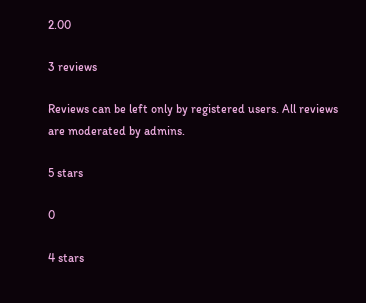2.00

3 reviews

Reviews can be left only by registered users. All reviews are moderated by admins.

5 stars

0

4 stars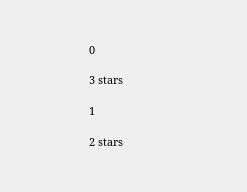0

3 stars

1

2 stars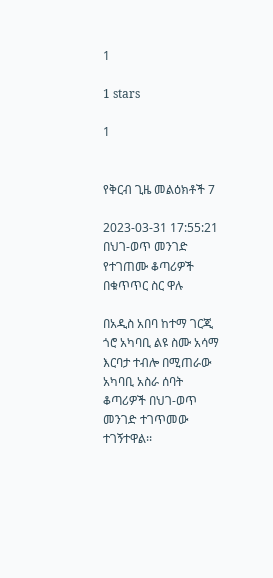1

1 stars

1


የቅርብ ጊዜ መልዕክቶች 7

2023-03-31 17:55:21
በህገ-ወጥ መንገድ የተገጠሙ ቆጣሪዎች በቁጥጥር ስር ዋሉ

በአዲስ አበባ ከተማ ገርጂ ጎሮ አካባቢ ልዩ ስሙ አሳማ እርባታ ተብሎ በሚጠራው አካባቢ አስራ ሰባት ቆጣሪዎች በህገ-ወጥ መንገድ ተገጥመው ተገኝተዋል፡፡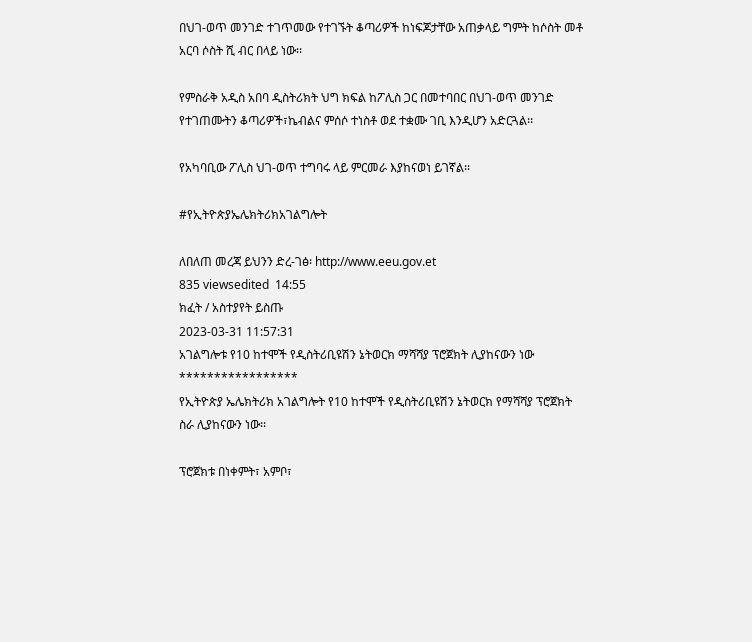በህገ-ወጥ መንገድ ተገጥመው የተገኙት ቆጣሪዎች ከነፍጆታቸው አጠቃላይ ግምት ከሶስት መቶ አርባ ሶስት ሺ ብር በላይ ነው፡፡

የምስራቅ አዲስ አበባ ዲስትሪክት ህግ ክፍል ከፖሊስ ጋር በመተባበር በህገ-ወጥ መንገድ የተገጠሙትን ቆጣሪዎች፣ኬብልና ምሰሶ ተነስቶ ወደ ተቋሙ ገቢ እንዲሆን አድርጓል፡፡

የአካባቢው ፖሊስ ህገ-ወጥ ተግባሩ ላይ ምርመራ እያከናወነ ይገኛል፡፡

#የኢትዮጵያኤሌክትሪክአገልግሎት

ለበለጠ መረጃ ይህንን ድረ-ገፅ፡ http://www.eeu.gov.et
835 viewsedited  14:55
ክፈት / አስተያየት ይስጡ
2023-03-31 11:57:31
አገልግሎቱ የ10 ከተሞች የዲስትሪቢዩሽን ኔትወርክ ማሻሻያ ፕሮጀክት ሊያከናውን ነው
*****************
የኢትዮጵያ ኤሌክትሪክ አገልግሎት የ10 ከተሞች የዲስትሪቢዩሽን ኔትወርክ የማሻሻያ ፕሮጀክት ስራ ሊያከናውን ነው፡፡

ፕሮጀክቱ በነቀምት፣ አምቦ፣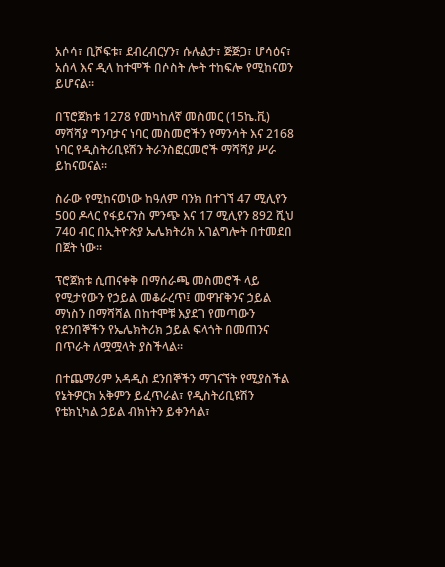አሶሳ፣ ቢሾፍቱ፣ ደብረብርሃን፣ ሱሉልታ፣ ጅጅጋ፣ ሆሳዕና፣ አሰላ እና ዲላ ከተሞች በሶስት ሎት ተከፍሎ የሚከናወን ይሆናል፡፡

በፕሮጀክቱ 1278 የመካከለኛ መስመር (15ኬ.ቪ) ማሻሻያ ግንባታና ነባር መስመሮችን የማንሳት እና 2168 ነባር የዲስትሪቢዩሽን ትራንስፎርመሮች ማሻሻያ ሥራ ይከናወናል፡፡

ስራው የሚከናወነው ከዓለም ባንክ በተገኘ 47 ሚሊየን 500 ዶላር የፋይናንስ ምንጭ እና 17 ሚሊየን 892 ሺህ 740 ብር በኢትዮጵያ ኤሌክትሪክ አገልግሎት በተመደበ በጀት ነው፡፡

ፕሮጀክቱ ሲጠናቀቅ በማሰራጫ መስመሮች ላይ የሚታየውን የኃይል መቆራረጥ፤ መዋዠቅንና ኃይል ማነስን በማሻሻል በከተሞቹ እያደገ የመጣውን የደንበኞችን የኤሌክትሪክ ኃይል ፍላጎት በመጠንና በጥራት ለሟሟላት ያስችላል፡፡

በተጨማሪም አዳዲስ ደንበኞችን ማገናኘት የሚያስችል የኔትዎርክ አቅምን ይፈጥራል፣ የዲስትሪቢዩሽን የቴክኒካል ኃይል ብክነትን ይቀንሳል፣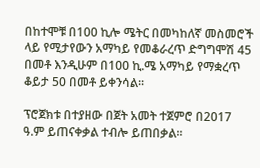በከተሞቹ በ100 ኪሎ ሜትር በመካከለኛ መስመሮች ላይ የሚታየውን አማካይ የመቆራረጥ ድግግሞሽ 45 በመቶ እንዲሁም በ100 ኪ.ሜ አማካይ የማቋረጥ ቆይታ 50 በመቶ ይቀንሳል፡፡

ፕሮጀክቱ በተያዘው በጀት አመት ተጀምሮ በ2017 ዓ.ም ይጠናቀቃል ተብሎ ይጠበቃል፡፡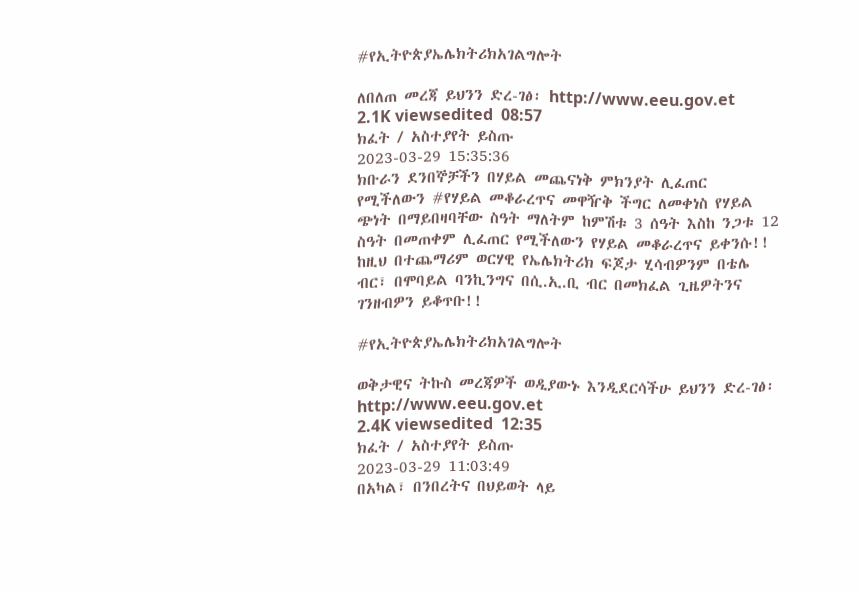#የኢትዮጵያኤሌክትሪክአገልግሎት

ለበለጠ መረጃ ይህንን ድረ-ገፅ፡ http://www.eeu.gov.et
2.1K viewsedited  08:57
ክፈት / አስተያየት ይስጡ
2023-03-29 15:35:36
ክቡራን ደንበኞቻችን በሃይል መጨናነቅ ምክንያት ሊፈጠር የሚችለውን #የሃይል መቆራረጥና መዋዥቅ ችግር ለመቀነስ የሃይል ጭነት በማይበዛባቸው ስዓት ማለትም ከምሽቱ 3 ሰዓት እስከ ንጋቱ 12 ስዓት በመጠቀም ሊፈጠር የሚችለውን የሃይል መቆራረጥና ይቀንሱ!! ከዚህ በተጨማሪም ወርሃዊ የኤሌክትሪክ ፍጆታ ሂሳብዎንም በቴሌ ብር፣ በሞባይል ባንኪንግና በሲ.ኢ.ቢ ብር በመክፈል ጊዜዎትንና ገንዘብዎን ይቆጥቡ!!

#የኢትዮጵያኤሌክትሪክአገልግሎት

ወቅታዊና ትኩስ መረጃዎች ወዲያውኑ እንዲደርሳችሁ ይህንን ድረ-ገፅ፡ http://www.eeu.gov.et
2.4K viewsedited  12:35
ክፈት / አስተያየት ይስጡ
2023-03-29 11:03:49
በአካል፣ በንበረትና በህይወት ላይ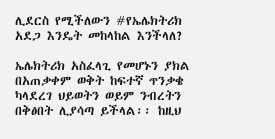ሊደርስ የሚችለውን #የኤሌክትሪክ አደጋ እንዴት መከላከል እንችላለ?

ኤሌክትሪክ አስፈላጊ የመሆኑን ያክል በአጠቃቀም ወቅት ከፍተኛ ጥንቃቄ ካላደረገ ህይወትን ወይም ንብረትን በቅፅበት ሊያሳጣ ይችላል፡፡ ከዚህ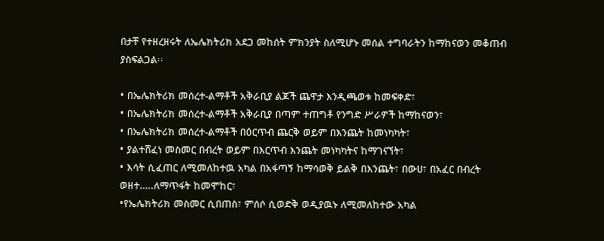በታቸ የተዘረዘሩት ለኤሌክትሪክ አደጋ መከሰት ምክንያት ስለሚሆኑ መሰል ተግባራትን ከማከናወን መቆጠብ ያስፍልጋል፡፡

• በኤሌክትሪክ መሰረተ-ልማቶች አቅራቢያ ልጆች ጨዋታ እንዲጫወቱ ከመፍቀድ፣
• በኤሌክትሪክ መሰረተ-ልማቶች አቅራቢያ በጣም ተጠግቶ የንግድ ሥራዎች ከማከናወን፣
• በኤሌክትሪክ መሰረተ-ልማቶች በዕርጥብ ጨርቅ ወይም በእንጨት ከመነካካት፣
• ያልተሸፈነ መስመር በብረት ወይም በእርጥብ እንጨት መነካካትና ከማገናኘት፣
• እሳት ሲፈጠር ለሚመለከተዉ አካል በአፋጣኝ ከማሳወቅ ይልቅ በእንጨት፣ በውሀ፣ በአፈር በብረት ወዘተ…..ለማጥፋት ከመሞከር፣
•የኤሌክትሪክ መስመር ሲበጠስ፣ ምሰሶ ሲወድቅ ወዲያዉኑ ለሚመለከተው አካል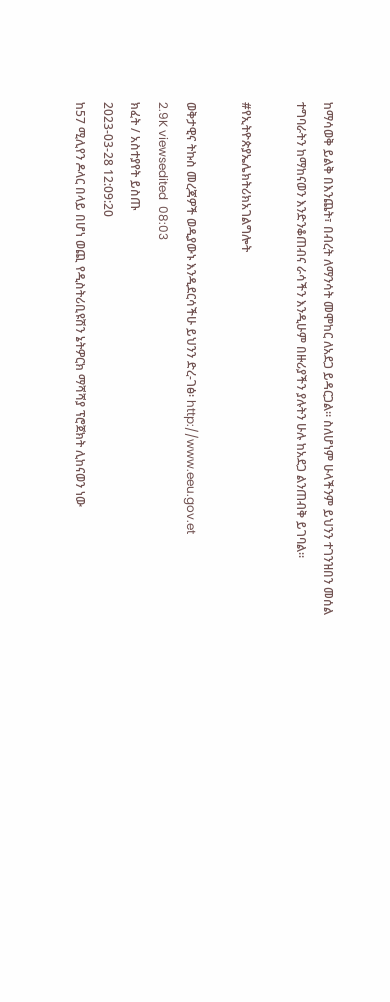ከማሳወቅ ይልቅ በእንጨት፣ በብረት ለማንሳት መሞከር ለአደጋ ይዳርጋል፡፡ ስለሆነም ሁላችንም ይህንን ተገንዝበን መሰል ተግባራትን ከማከናወን እንድንቆጠብና ራሳችን እንዲሁም በዙሪያችን ያሉትን ሁሉ ከአደጋ ልንጠብቅ ይገባል፡፡

#የኢትዮጵያኤሌክትሪክአገልግሎት

ወቅታዊና ትኩስ መረጃዎች ወዲያውኑ እንዲደርሳችሁ ይህንን ድረ-ገፅ፡ http://www.eeu.gov.et
2.9K viewsedited  08:03
ክፈት / አስተያየት ይስጡ
2023-03-28 12:09:20
ከ57 ሚሊየን ዶላር በላይ በሆነ ወጪ የዲስትሪቢዩሽን ኔትዎርክ ማሻሻያ ፕሮጀክት ሊከናወን ነው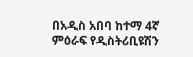በአዲስ አበባ ከተማ 4ኛ ምዕራፍ የዲስትሪቢዩሽን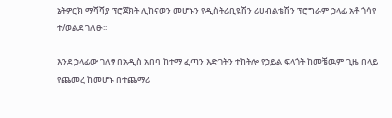ኔትዎርክ ማሻሻያ ፕሮጀክት ሊከናወን መሆኑን የዲስትሪቢዩሽን ሪሀብልቴሽን ፕሮግራም ኃላፊ አቶ ጎሳየ ተ/ወልደ ገለፁ፡፡

እንደ ኃላፊው ገለፃ በአዲስ አበባ ከተማ ፈጣን እድገትን ተከትሎ የኃይል ፍላጎት ከመቼዉም ጊዜ በላይ የጨመረ ከመሆኑ በተጨማሪ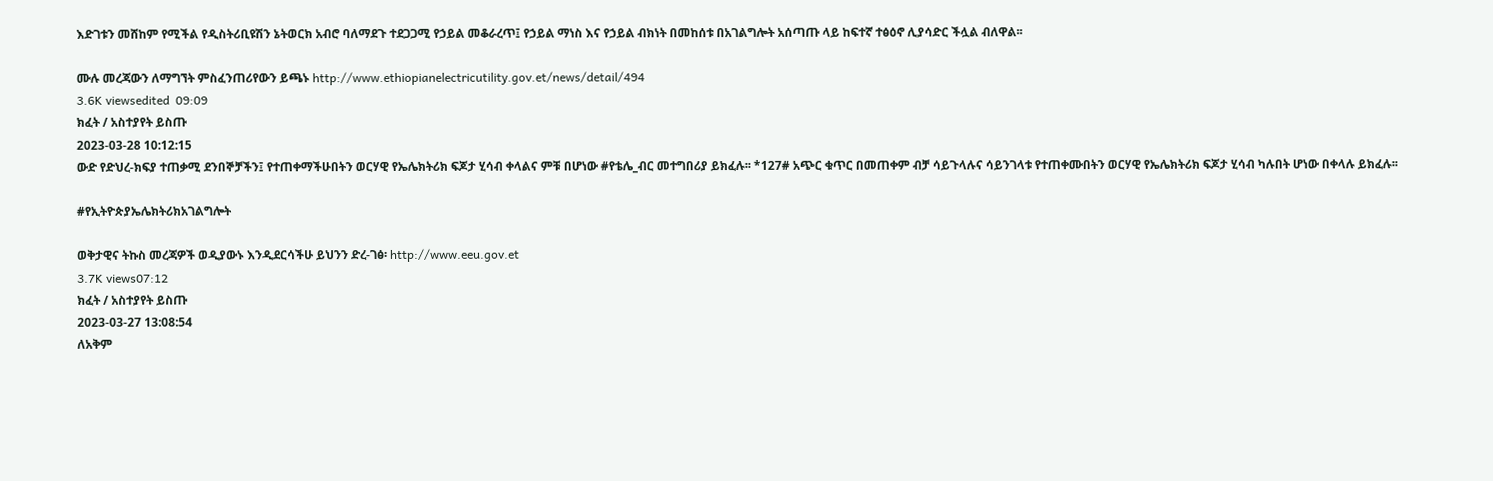እድገቱን መሸከም የሚችል የዲስትሪቢዩሽን ኔትወርክ አብሮ ባለማደጉ ተደጋጋሚ የኃይል መቆራረጥ፤ የኃይል ማነስ እና የኃይል ብክነት በመከሰቱ በአገልግሎት አሰጣጡ ላይ ከፍተኛ ተፅዕኖ ሊያሳድር ችሏል ብለዋል፡፡

ሙሉ መረጃውን ለማግኘት ምስፈንጠሪየውን ይጫኑ http://www.ethiopianelectricutility.gov.et/news/detail/494
3.6K viewsedited  09:09
ክፈት / አስተያየት ይስጡ
2023-03-28 10:12:15
ውድ የድህረ-ክፍያ ተጠቃሚ ደንበኞቻችን፤ የተጠቀማችሁበትን ወርሃዊ የኤሌክትሪክ ፍጆታ ሂሳብ ቀላልና ምቹ በሆነው #የቴሌ_ብር መተግበሪያ ይክፈሉ፡፡ *127# አጭር ቁጥር በመጠቀም ብቻ ሳይጉላሉና ሳይንገላቱ የተጠቀሙበትን ወርሃዊ የኤሌክትሪክ ፍጆታ ሂሳብ ካሉበት ሆነው በቀላሉ ይክፈሉ፡፡

#የኢትዮጵያኤሌክትሪክአገልግሎት

ወቅታዊና ትኩስ መረጃዎች ወዲያውኑ እንዲደርሳችሁ ይህንን ድረ-ገፅ፡ http://www.eeu.gov.et
3.7K views07:12
ክፈት / አስተያየት ይስጡ
2023-03-27 13:08:54
ለአቅም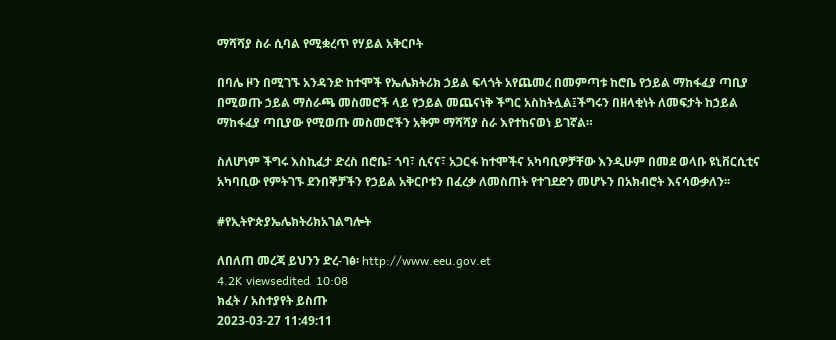ማሻሻያ ስራ ሲባል የሚቋረጥ የሃይል አቅርቦት

በባሌ ዞን በሚገኙ አንዳንድ ከተሞች የኤሌክትሪክ ኃይል ፍላጎት አየጨመረ በመምጣቱ ከሮቤ የኃይል ማከፋፈያ ጣቢያ በሚወጡ ኃይል ማሰራጫ መስመሮች ላይ የኃይል መጨናነቅ ችግር አስከትሏል፤ችግሩን በዘላቂነት ለመፍታት ከኃይል ማከፋፈያ ጣቢያው የሚወጡ መስመሮችን አቅም ማሻሻያ ስራ እየተከናወነ ይገኛል።

ስለሆነም ችግሩ እስኪፈታ ድረስ በሮቤ፣ ጎባ፣ ሲናና፣ አጋርፋ ከተሞችና አካባቢዎቻቸው እንዲሁም በመደ ወላቡ ዩኒቨርሲቲና አካባቢው የምትገኙ ደንበኞቻችን የኃይል አቅርቦቱን በፈረቃ ለመስጠት የተገደድን መሆኑን በአክብሮት እናሳውቃለን፡፡

#የኢትዮጵያኤሌክትሪክአገልግሎት

ለበለጠ መረጃ ይህንን ድረ-ገፅ፡ http://www.eeu.gov.et
4.2K viewsedited  10:08
ክፈት / አስተያየት ይስጡ
2023-03-27 11:49:11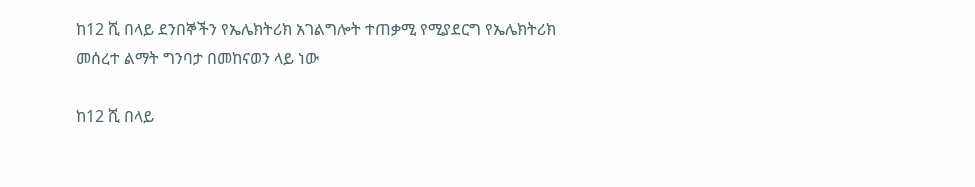ከ12 ሺ በላይ ደንበኞችን የኤሌክትሪክ አገልግሎት ተጠቃሚ የሚያደርግ የኤሌክትሪክ መሰረተ ልማት ግንባታ በመከናወን ላይ ነው

ከ12 ሺ በላይ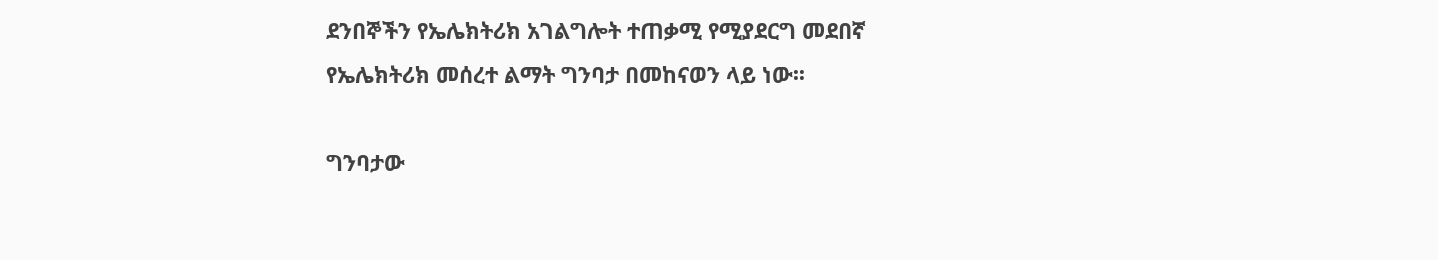ደንበኞችን የኤሌክትሪክ አገልግሎት ተጠቃሚ የሚያደርግ መደበኛ የኤሌክትሪክ መሰረተ ልማት ግንባታ በመከናወን ላይ ነው፡፡

ግንባታው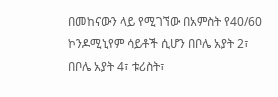በመከናውን ላይ የሚገኘው በአምስት የ40/60 ኮንዶሚኒየም ሳይቶች ሲሆን በቦሌ አያት 2፣ በቦሌ አያት 4፣ ቱሪስት፣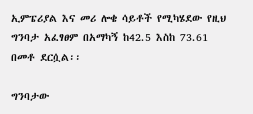ኢምፔሪያል እና መሪ ሎቄ ሳይቶች የሚካሄደው የዚህ ግንባታ አፈፃፀም በአማካኝ ከ42.5 እስከ 73.61 በመቶ ደርሷል፡፡

ግንባታው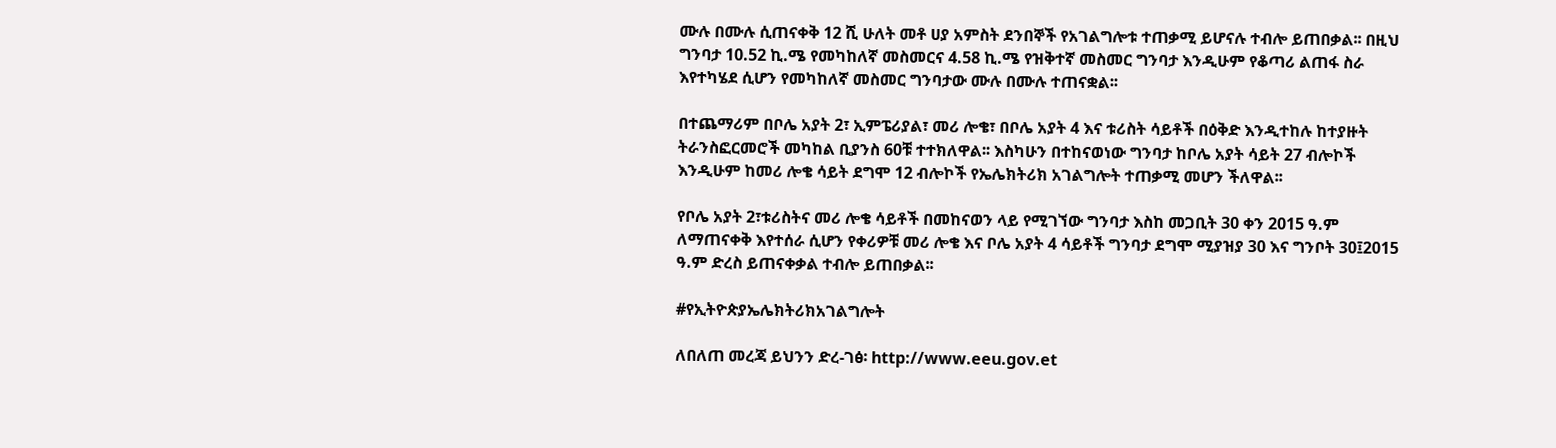ሙሉ በሙሉ ሲጠናቀቅ 12 ሺ ሁለት መቶ ሀያ አምስት ደንበኞች የአገልግሎቱ ተጠቃሚ ይሆናሉ ተብሎ ይጠበቃል፡፡ በዚህ ግንባታ 10.52 ኪ.ሜ የመካከለኛ መስመርና 4.58 ኪ.ሜ የዝቅተኛ መስመር ግንባታ እንዲሁም የቆጣሪ ልጠፋ ስራ እየተካሄደ ሲሆን የመካከለኛ መስመር ግንባታው ሙሉ በሙሉ ተጠናቋል፡፡

በተጨማሪም በቦሌ አያት 2፣ ኢምፔሪያል፣ መሪ ሎቄ፣ በቦሌ አያት 4 እና ቱሪስት ሳይቶች በዕቅድ እንዲተከሉ ከተያዙት ትራንስፎርመሮች መካከል ቢያንስ 60ቹ ተተክለዋል፡፡ እስካሁን በተከናወነው ግንባታ ከቦሌ አያት ሳይት 27 ብሎኮች እንዲሁም ከመሪ ሎቄ ሳይት ደግሞ 12 ብሎኮች የኤሌክትሪክ አገልግሎት ተጠቃሚ መሆን ችለዋል፡፡

የቦሌ አያት 2፣ቱሪስትና መሪ ሎቄ ሳይቶች በመከናወን ላይ የሚገኘው ግንባታ እስከ መጋቢት 30 ቀን 2015 ዓ.ም ለማጠናቀቅ እየተሰራ ሲሆን የቀሪዎቹ መሪ ሎቄ እና ቦሌ አያት 4 ሳይቶች ግንባታ ደግሞ ሚያዝያ 30 እና ግንቦት 30፤2015 ዓ.ም ድረስ ይጠናቀቃል ተብሎ ይጠበቃል፡፡

#የኢትዮጵያኤሌክትሪክአገልግሎት

ለበለጠ መረጃ ይህንን ድረ-ገፅ፡ http://www.eeu.gov.et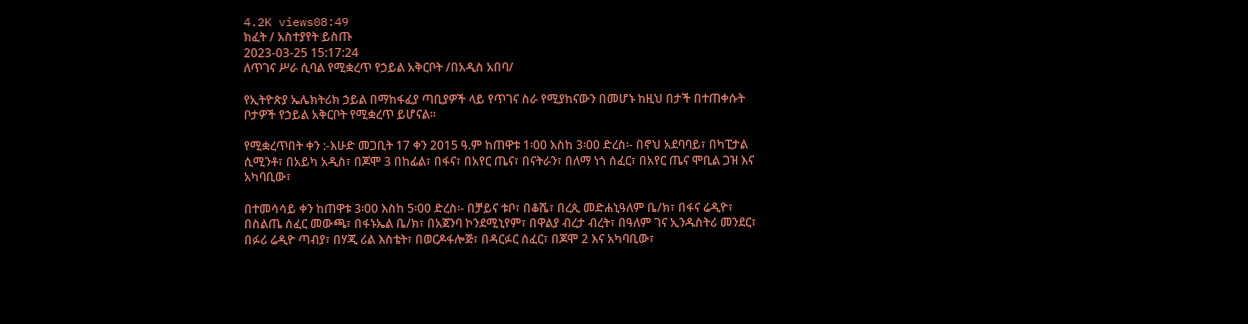4.2K views08:49
ክፈት / አስተያየት ይስጡ
2023-03-25 15:17:24
ለጥገና ሥራ ሲባል የሚቋረጥ የኃይል አቅርቦት /በአዲስ አበባ/

የኢትዮጵያ ኤሌክትሪክ ኃይል በማከፋፈያ ጣቢያዎች ላይ የጥገና ስራ የሚያከናውን በመሆኑ ከዚህ በታች በተጠቀሱት ቦታዎች የኃይል አቅርቦት የሚቋረጥ ይሆናል፡፡

የሚቋረጥበት ቀን :-እሁድ መጋቢት 17 ቀን 2015 ዓ.ም ከጠዋቱ 1፡00 እስከ 3፡00 ድረስ፡- በኖህ አደባባይ፣ በካፒታል ሲሚንቶ፣ በአይካ አዲስ፣ በጆሞ 3 በከፊል፣ በፋና፣ በአየር ጤና፣ በናትራን፣ በለማ ነጎ ሰፈር፣ በአየር ጤና ሞቢል ጋዝ እና አካባቢው፣

በተመሳሳይ ቀን ከጠዋቱ 3፡00 እስከ 5፡00 ድረስ፡- በቻይና ቱቦ፣ በቆሼ፣ በረጲ መድሐኒዓለም ቤ/ክ፣ በፋና ሬዲዮ፣ በስልጤ ሰፈር መውጫ፣ በፋኑኤል ቤ/ክ፣ በአጀንባ ኮንደሚኒየም፣ በዋልያ ብረታ ብረት፣ በዓለም ገና ኢንዱስትሪ መንደር፣ በፉሪ ሬዲዮ ጣብያ፣ በሃጂ ሪል እስቴት፣ በወርዶፋሎጅ፣ በዳርፉር ሰፈር፣ በጆሞ 2 እና አካባቢው፣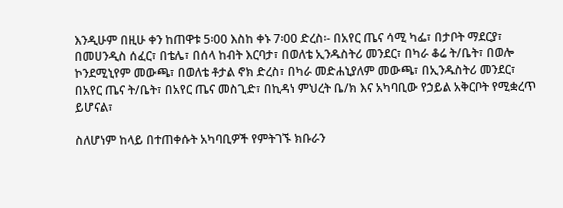እንዲሁም በዚሁ ቀን ከጠዋቱ 5፡00 እስከ ቀኑ 7፡00 ድረስ፡- በአየር ጤና ሳሚ ካፌ፣ በታቦት ማደርያ፣ በመሀንዲስ ሰፈር፣ በቴሌ፣ በሰላ ከብት እርባታ፣ በወለቴ ኢንዱስትሪ መንደር፣ በካራ ቆሬ ት/ቤት፣ በወሎ ኮንደሚኒየም መውጫ፣ በወለቴ ቶታል ኖክ ድረስ፣ በካራ መድሐኒያለም መውጫ፣ በኢንዱስትሪ መንደር፣ በአየር ጤና ት/ቤት፣ በአየር ጤና መስጊድ፣ በኪዳነ ምህረት ቤ/ክ እና አካባቢው የኃይል አቅርቦት የሚቋረጥ ይሆናል፣

ስለሆነም ከላይ በተጠቀሱት አካባቢዎች የምትገኙ ክቡራን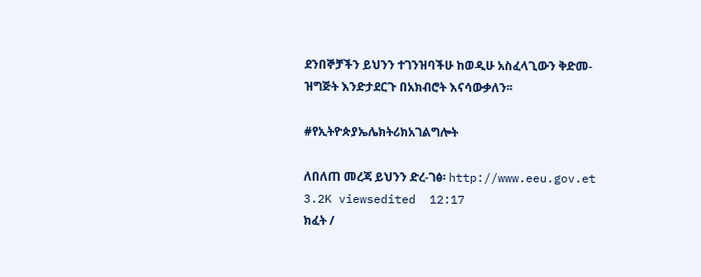ደንበኞቻችን ይህንን ተገንዝባችሁ ከወዲሁ አስፈላጊውን ቅድመ-ዝግጅት እንድታደርጉ በአክብሮት እናሳውቃለን፡፡

#የኢትዮጵያኤሌክትሪክአገልግሎት

ለበለጠ መረጃ ይህንን ድረ-ገፅ፡ http://www.eeu.gov.et
3.2K viewsedited  12:17
ክፈት /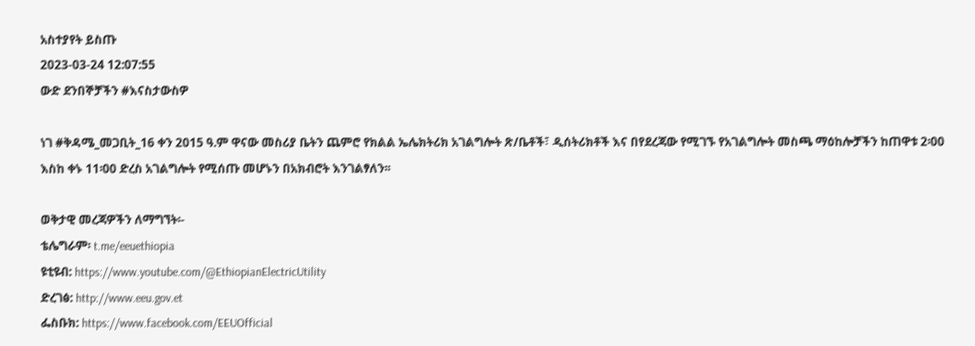አስተያየት ይስጡ
2023-03-24 12:07:55
ውድ ደንበኞቻችን #እናስታውስዎ

ነገ #ቅዳሜ_መጋቢት_16 ቀን 2015 ዓ.ም ዋናው መስሪያ ቤትን ጨምሮ የክልል ኤሌክትሪክ አገልግሎት ጽ/ቤቶች፣ ዲሰትሪክቶች እና በየደረጃው የሚገኙ የአገልግሎት መስጫ ማዕከሎቻችን ከጠዋቱ 2፡00 እስከ ቀኑ 11፡00 ድረስ አገልግሎት የሚሰጡ መሆኑን በአክብሮት እንገልፃለን፡፡

ወቅታዊ መረጃዎችን ለማግኘት፡-
ቴሌግራም፡ t.me/eeuethiopia
ዩቲዩብ: https://www.youtube.com/@EthiopianElectricUtility
ድረገፅ: http://www.eeu.gov.et
ፌስቡክ: https://www.facebook.com/EEUOfficial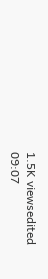1.5K viewsedited  09:07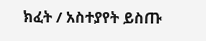ክፈት / አስተያየት ይስጡ